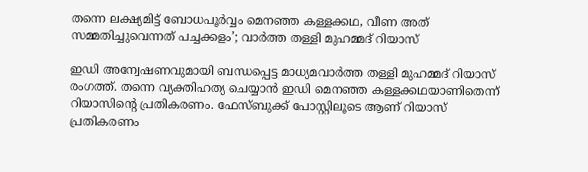തന്നെ ലക്ഷ്യമിട്ട് ബോധപൂര്‍വ്വം മെനഞ്ഞ കള്ളക്കഥ, വീണ അത് സമ്മതിച്ചുവെന്നത് പച്ചക്കളം’; വാര്‍ത്ത തള്ളി മുഹമ്മദ് റിയാസ്

ഇഡി അന്വേഷണവുമായി ബന്ധപ്പെട്ട മാധ്യമവാര്‍ത്ത തള്ളി മുഹമ്മദ് റിയാസ് രംഗത്ത്. തന്നെ വ്യക്തിഹത്യ ചെയ്യാന്‍ ഇഡി മെനഞ്ഞ കള്ളക്കഥയാണിതെന്ന് റിയാസിന്റെ പ്രതികരണം. ഫേസ്ബുക്ക് പോസ്റ്റിലൂടെ ആണ് റിയാസ് പ്രതികരണം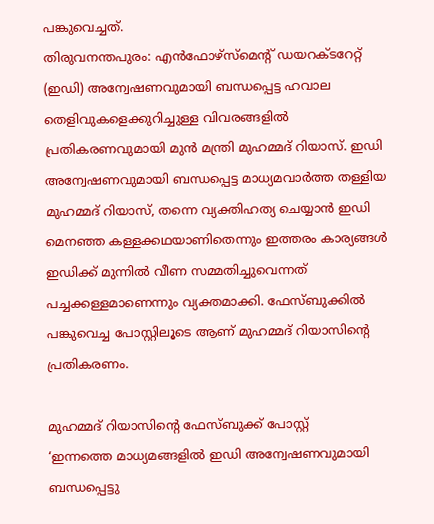പങ്കുവെച്ചത്.
തിരുവനന്തപുരം: എന്‍ഫോഴ്‌സ്‌മെന്റ് ഡയറക്ടറേറ്റ് (ഇഡി) അന്വേഷണവുമായി ബന്ധപ്പെട്ട ഹവാല തെളിവുകളെക്കുറിച്ചുള്ള വിവരങ്ങളില്‍ പ്രതികരണവുമായി മുന്‍ മന്ത്രി മുഹമ്മദ് റിയാസ്. ഇഡി അന്വേഷണവുമായി ബന്ധപ്പെട്ട മാധ്യമവാര്‍ത്ത തള്ളിയ മുഹമ്മദ് റിയാസ്, തന്നെ വ്യക്തിഹത്യ ചെയ്യാന്‍ ഇഡി മെനഞ്ഞ കള്ളക്കഥയാണിതെന്നും ഇത്തരം കാര്യങ്ങള്‍ ഇഡിക്ക് മുന്നില്‍ വീണ സമ്മതിച്ചുവെന്നത് പച്ചക്കള്ളമാണെന്നും വ്യക്തമാക്കി. ഫേസ്ബുക്കില്‍ പങ്കുവെച്ച പോസ്റ്റിലൂടെ ആണ് മുഹമ്മദ് റിയാസിന്റെ പ്രതികരണം.

മുഹമ്മദ് റിയാസിന്റെ ഫേസ്ബുക്ക് പോസ്റ്റ്
‘ഇന്നത്തെ മാധ്യമങ്ങളില്‍ ഇഡി അന്വേഷണവുമായി ബന്ധപ്പെട്ടു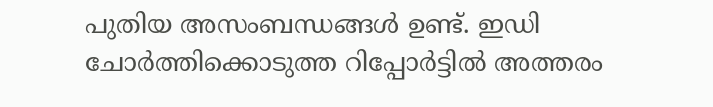പുതിയ അസംബന്ധങ്ങള്‍ ഉണ്ട്. ഇഡി ചോര്‍ത്തിക്കൊടുത്ത റിപ്പോര്‍ട്ടില്‍ അത്തരം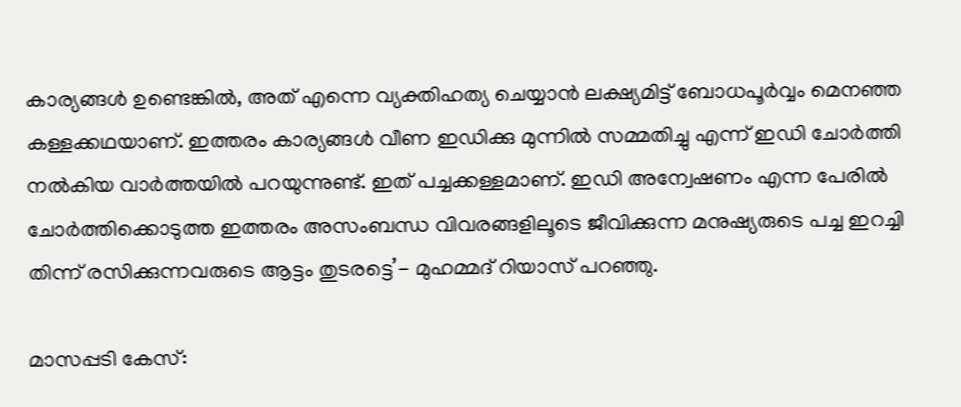കാര്യങ്ങള്‍ ഉണ്ടെങ്കില്‍, അത് എന്നെ വ്യക്തിഹത്യ ചെയ്യാന്‍ ലക്ഷ്യമിട്ട് ബോധപൂര്‍വ്വം മെനഞ്ഞ കള്ളക്കഥയാണ്. ഇത്തരം കാര്യങ്ങള്‍ വീണ ഇഡിക്കു മുന്നില്‍ സമ്മതിച്ചു എന്ന് ഇഡി ചോര്‍ത്തി നല്‍കിയ വാര്‍ത്തയില്‍ പറയുന്നുണ്ട്. ഇത് പച്ചക്കള്ളമാണ്. ഇഡി അന്വേഷണം എന്ന പേരില്‍ ചോര്‍ത്തിക്കൊടുത്ത ഇത്തരം അസംബന്ധ വിവരങ്ങളിലൂടെ ജീവിക്കുന്ന മനുഷ്യരുടെ പച്ച ഇറച്ചി തിന്ന് രസിക്കുന്നവരുടെ ആട്ടം തുടരട്ടെ’- മുഹമ്മദ് റിയാസ് പറഞ്ഞു.

മാസപ്പടി കേസ്: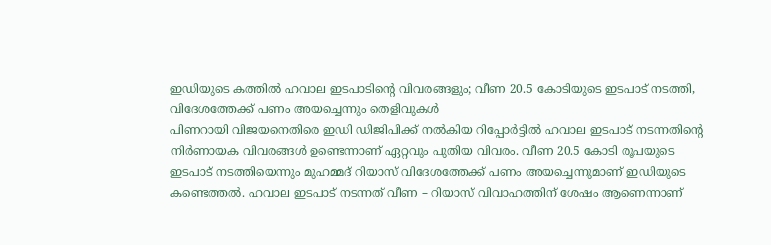ഇഡിയുടെ കത്തില്‍ ഹവാല ഇടപാടിന്റെ വിവരങ്ങളും; വീണ 20.5 കോടിയുടെ ഇടപാട് നടത്തി, വിദേശത്തേക്ക് പണം അയച്ചെന്നും തെളിവുകള്‍
പിണറായി വിജയനെതിരെ ഇഡി ഡിജിപിക്ക് നല്‍കിയ റിപ്പോര്‍ട്ടില്‍ ഹവാല ഇടപാട് നടന്നതിന്റെ നിര്‍ണായക വിവരങ്ങള്‍ ഉണ്ടെന്നാണ് ഏറ്റവും പുതിയ വിവരം. വീണ 20.5 കോടി രൂപയുടെ ഇടപാട് നടത്തിയെന്നും മുഹമ്മദ് റിയാസ് വിദേശത്തേക്ക് പണം അയച്ചെന്നുമാണ് ഇഡിയുടെ കണ്ടെത്തല്‍. ഹവാല ഇടപാട് നടന്നത് വീണ – റിയാസ് വിവാഹത്തിന് ശേഷം ആണെന്നാണ്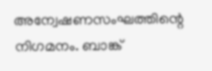അന്വേഷണസംഘത്തിന്റെ നിഗമനം. ബാങ്ക്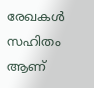രേഖകള്‍ സഹിതം ആണ്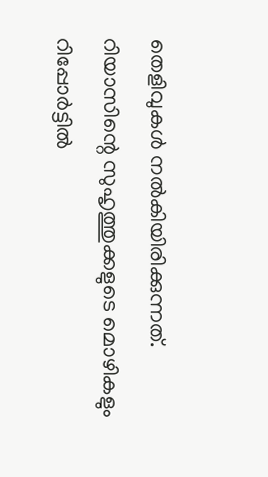തെളിവുകള്‍ നല്‍കിയിരിക്കുന്നത്. റിയാസിന്റെ സുഹൃത്തുക്കളുടെ മൊഴികളും റിപ്പോര്‍ട്ടില്‍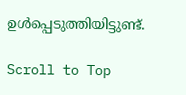ഉള്‍പ്പെടുത്തിയിട്ടുണ്ട്.

Scroll to Top